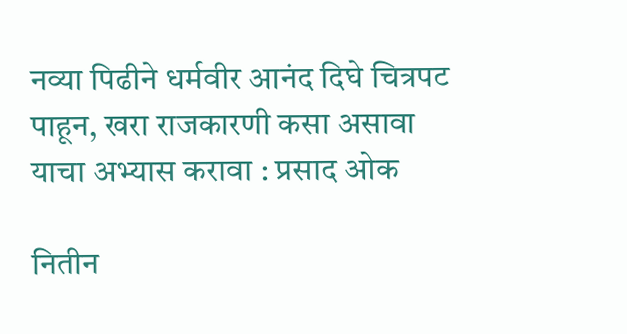नव्या पिढीने धर्मवीर आनंद दिघे चित्रपट पाहून, खरा राजकारणी कसा असावा याचा अभ्यास करावा : प्रसाद ओक

नितीन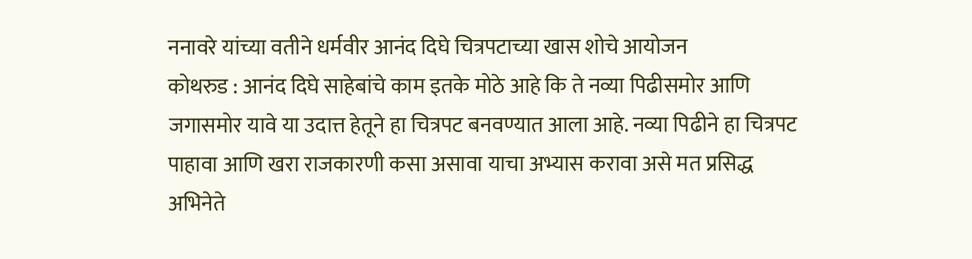ननावरे यांच्या वतीने धर्मवीर आनंद दिघे चित्रपटाच्या खास शोचे आयोजन
कोथरुड : आनंद दिघे साहेबांचे काम इतके मोठे आहे कि ते नव्या पिढीसमोर आणि जगासमोर यावे या उदात्त हेतूने हा चित्रपट बनवण्यात आला आहे. नव्या पिढीने हा चित्रपट पाहावा आणि खरा राजकारणी कसा असावा याचा अभ्यास करावा असे मत प्रसिद्ध अभिनेते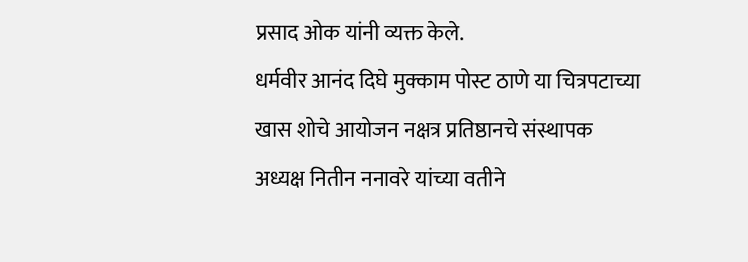प्रसाद ओक यांनी व्यक्त केले.
धर्मवीर आनंद दिघे मुक्काम पोस्ट ठाणे या चित्रपटाच्या खास शोचे आयोजन नक्षत्र प्रतिष्ठानचे संस्थापक अध्यक्ष नितीन ननावरे यांच्या वतीने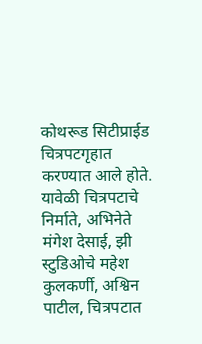कोथरूड सिटीप्राईड चित्रपटगृहात करण्यात आले होते. यावेळी चित्रपटाचे निर्माते, अभिनेते मंगेश देसाई, झी स्टुडिओचे महेश कुलकर्णी, अश्विन पाटील, चित्रपटात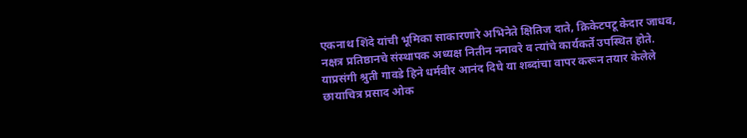एकनाथ शिंदे यांची भूमिका साकारणारे अभिनेते क्षितिज दाते, क्रिकेटपटू केदार जाधव, नक्षत्र प्रतिष्ठानचे संस्थापक अध्यक्ष नितीन ननावरे व त्यांचे कार्यकर्ते उपस्थित होते. याप्रसंगी श्रुती गावडे हिने धर्मवीर आनंद दिघे या शब्दांचा वापर करून तयार केलेले छायाचित्र प्रसाद ओक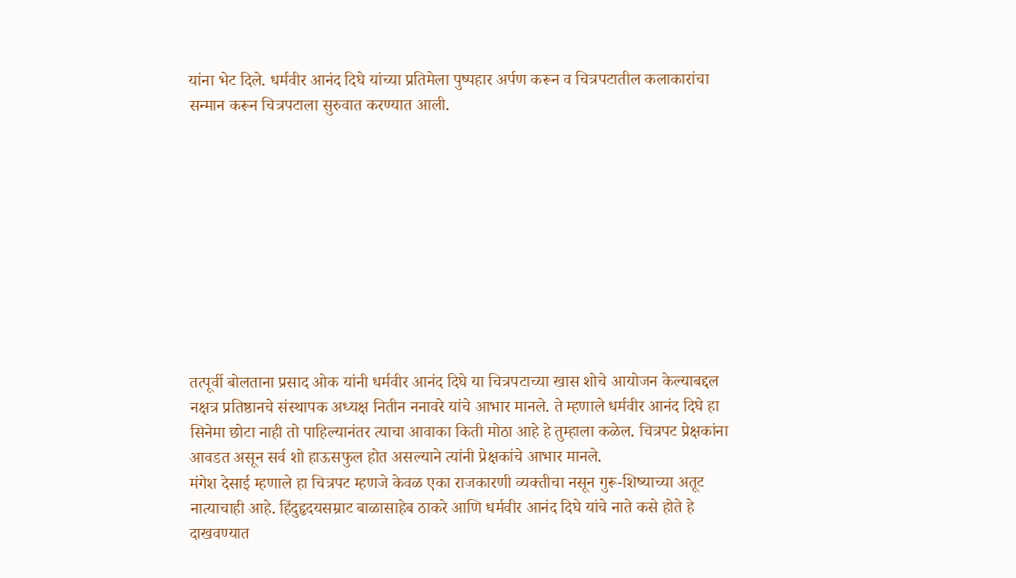यांना भेट दिले. धर्मवीर आनंद दिघे यांच्या प्रतिमेला पुष्पहार अर्पण करून व चित्रपटातील कलाकारांचा सन्मान करून चित्रपटाला सुरुवात करण्यात आली.










तत्पूर्वी बोलताना प्रसाद ओक यांनी धर्मवीर आनंद दिघे या चित्रपटाच्या खास शोचे आयोजन केल्याबद्दल नक्षत्र प्रतिष्ठानचे संस्थापक अध्यक्ष नितीन ननावरे यांचे आभार मानले. ते म्हणाले धर्मवीर आनंद दिघे हा सिनेमा छोटा नाही तो पाहिल्यानंतर त्याचा आवाका किती मोठा आहे हे तुम्हाला कळेल. चित्रपट प्रेक्षकांना आवडत असून सर्व शो हाऊसफुल होत असल्याने त्यांनी प्रेक्षकांचे आभार मानले.
मंगेश देसाई म्हणाले हा चित्रपट म्हणजे केवळ एका राजकारणी व्यक्तीचा नसून गुरू-शिष्याच्या अतूट नात्याचाही आहे. हिंदुहृदयसम्राट बाळासाहेब ठाकरे आणि धर्मवीर आनंद दिघे यांचे नाते कसे होते हे दाखवण्यात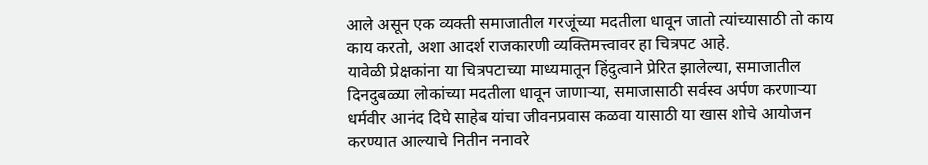आले असून एक व्यक्ती समाजातील गरजूंच्या मदतीला धावून जातो त्यांच्यासाठी तो काय काय करतो, अशा आदर्श राजकारणी व्यक्तिमत्त्वावर हा चित्रपट आहे.
यावेळी प्रेक्षकांना या चित्रपटाच्या माध्यमातून हिंदुत्वाने प्रेरित झालेल्या, समाजातील दिनदुबळ्या लोकांच्या मदतीला धावून जाणाऱ्या, समाजासाठी सर्वस्व अर्पण करणाऱ्या धर्मवीर आनंद दिघे साहेब यांचा जीवनप्रवास कळवा यासाठी या खास शोचे आयोजन करण्यात आल्याचे नितीन ननावरे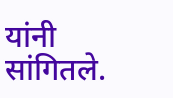यांनी सांगितले.